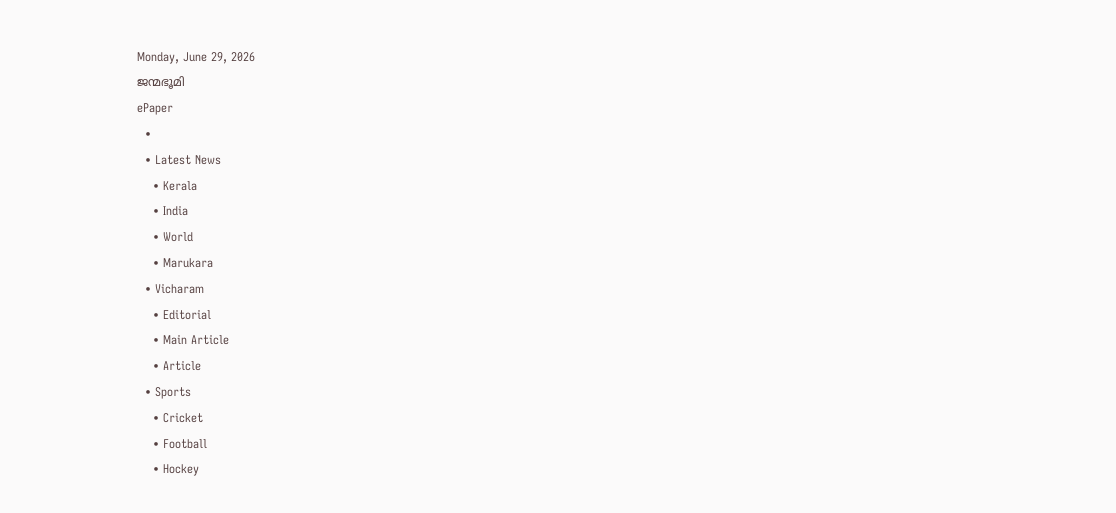Monday, June 29, 2026
ജന്മഭൂമി
ePaper
  •
  • Latest News
    • Kerala
    • India
    • World
    • Marukara
  • Vicharam
    • Editorial
    • Main Article
    • Article
  • Sports
    • Cricket
    • Football
    • Hockey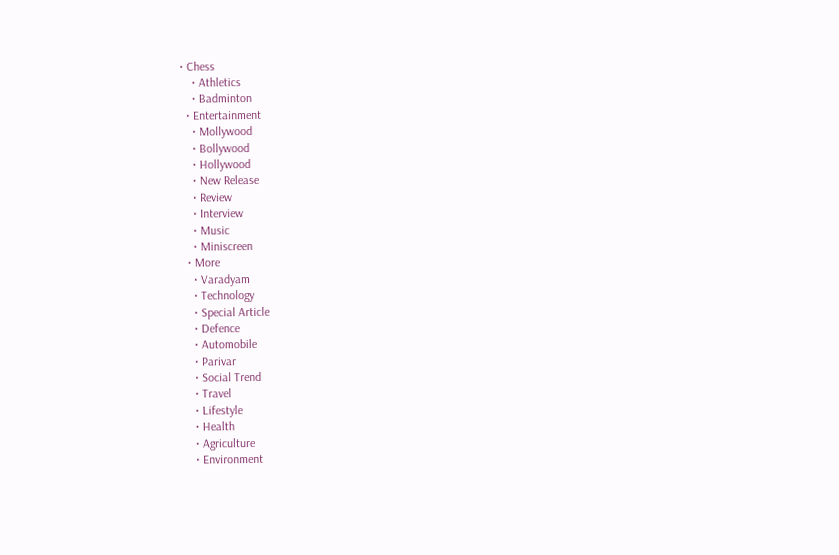• Chess
    • Athletics
    • Badminton
  • Entertainment
    • Mollywood
    • Bollywood
    • Hollywood
    • New Release
    • Review
    • Interview
    • Music
    • Miniscreen
  • More
    • Varadyam
    • Technology
    • Special Article
    • Defence
    • Automobile
    • Parivar
    • Social Trend
    • Travel
    • Lifestyle
    • Health
    • Agriculture
    • Environment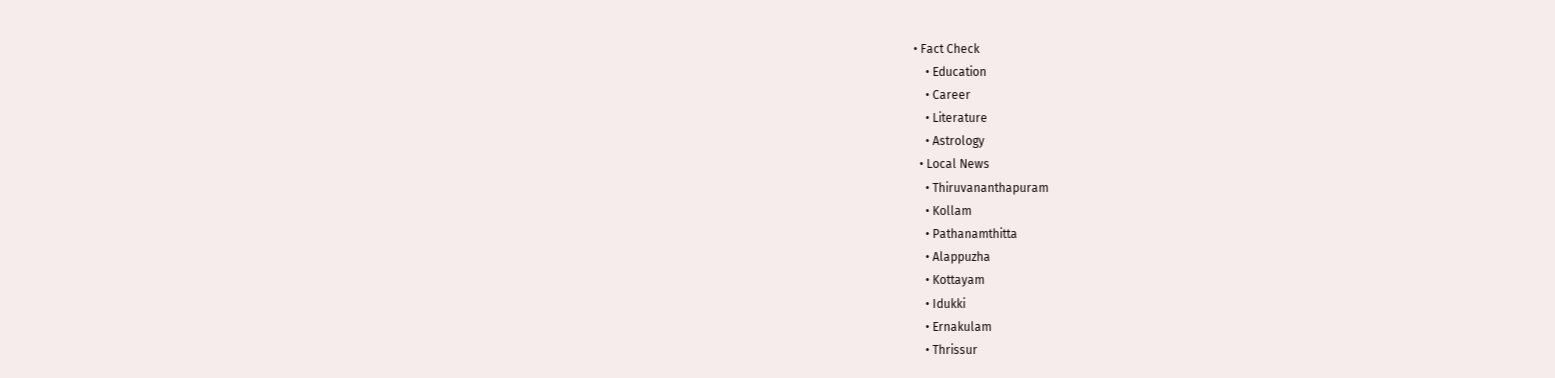• Fact Check
    • Education
    • Career
    • Literature
    • Astrology
  • Local News
    • Thiruvananthapuram
    • Kollam
    • Pathanamthitta
    • Alappuzha
    • Kottayam
    • Idukki
    • Ernakulam
    • Thrissur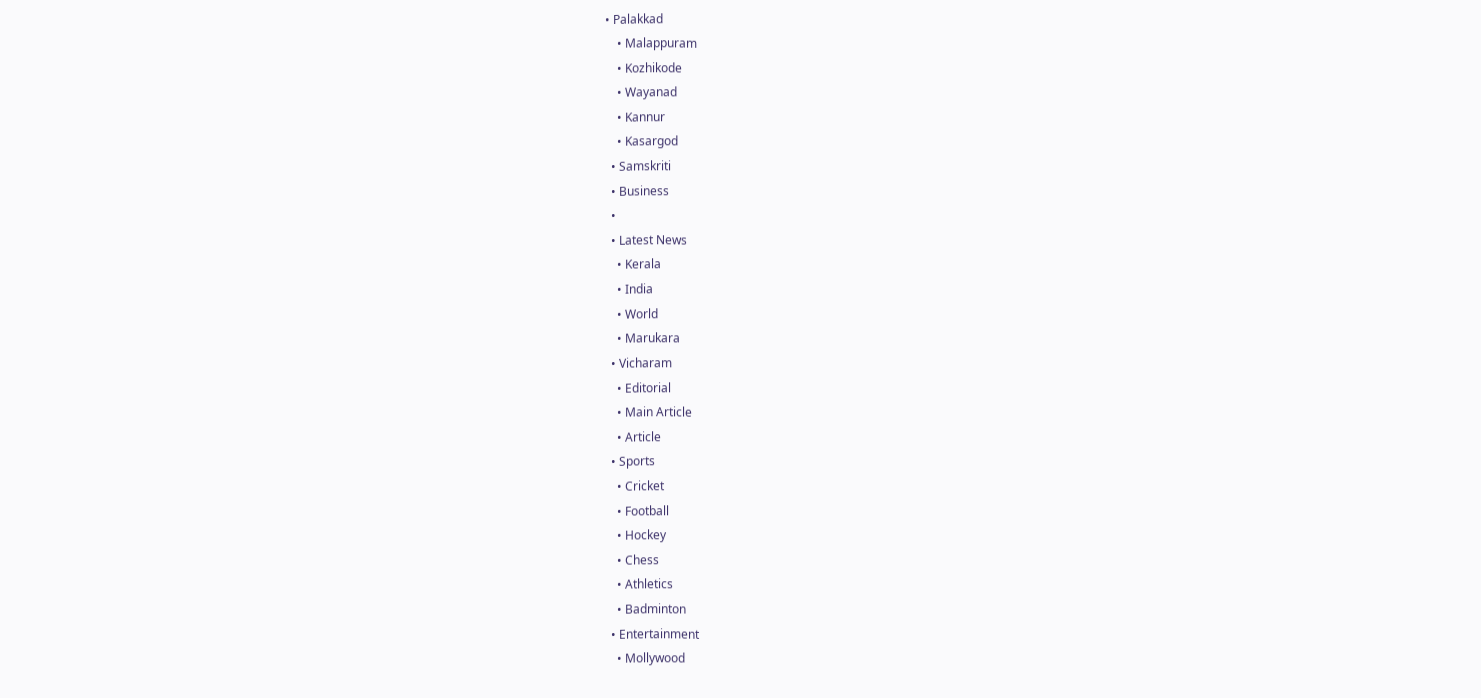• Palakkad
    • Malappuram
    • Kozhikode
    • Wayanad
    • Kannur
    • Kasargod
  • Samskriti
  • Business
  •
  • Latest News
    • Kerala
    • India
    • World
    • Marukara
  • Vicharam
    • Editorial
    • Main Article
    • Article
  • Sports
    • Cricket
    • Football
    • Hockey
    • Chess
    • Athletics
    • Badminton
  • Entertainment
    • Mollywood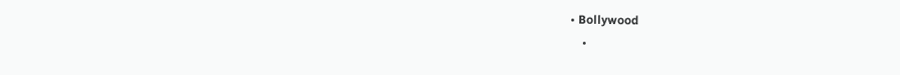• Bollywood
    •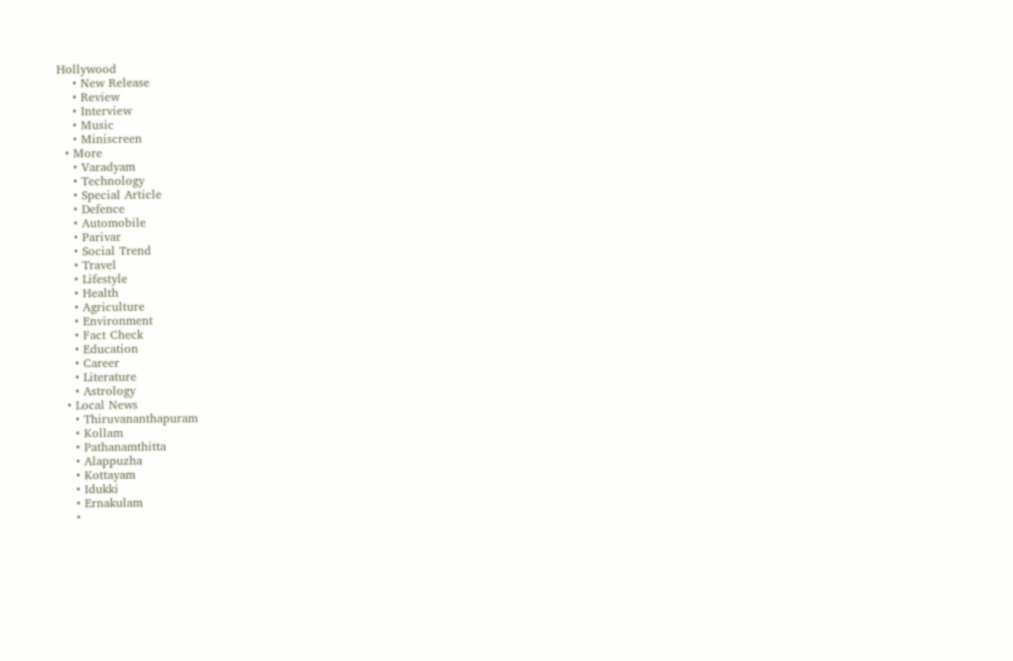Hollywood
    • New Release
    • Review
    • Interview
    • Music
    • Miniscreen
  • More
    • Varadyam
    • Technology
    • Special Article
    • Defence
    • Automobile
    • Parivar
    • Social Trend
    • Travel
    • Lifestyle
    • Health
    • Agriculture
    • Environment
    • Fact Check
    • Education
    • Career
    • Literature
    • Astrology
  • Local News
    • Thiruvananthapuram
    • Kollam
    • Pathanamthitta
    • Alappuzha
    • Kottayam
    • Idukki
    • Ernakulam
    •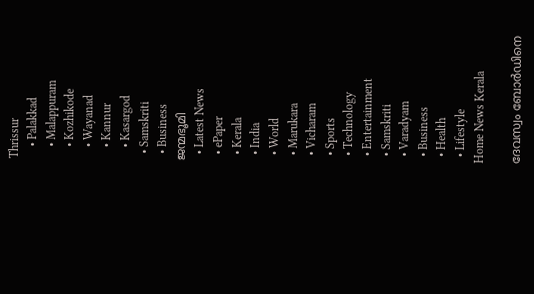Thrissur
    • Palakkad
    • Malappuram
    • Kozhikode
    • Wayanad
    • Kannur
    • Kasargod
  • Samskriti
  • Business
ജന്മഭൂമി
  • Latest News
  • ePaper
  • Kerala
  • India
  • World
  • Marukara
  • Vicharam
  • Sports
  • Technology
  • Entertainment
  • Samskriti
  • Varadyam
  • Business
  • Health
  • Lifestyle
Home News Kerala

ദേവസ്വം ബോര്‍ഡിനെ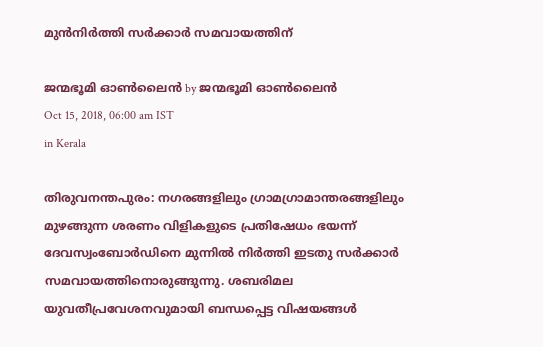മുന്‍നിര്‍ത്തി സര്‍ക്കാര്‍ സമവായത്തിന്

ജന്മഭൂമി ഓണ്‍ലൈന്‍ by ജന്മഭൂമി ഓണ്‍ലൈന്‍
Oct 15, 2018, 06:00 am IST
in Kerala

തിരുവനന്തപുരം: നഗരങ്ങളിലും ഗ്രാമഗ്രാമാന്തരങ്ങളിലും മുഴങ്ങുന്ന ശരണം വിളികളുടെ പ്രതിഷേധം ഭയന്ന് ദേവസ്വംബോര്‍ഡിനെ മുന്നില്‍ നിര്‍ത്തി ഇടതു സര്‍ക്കാര്‍ സമവായത്തിനൊരുങ്ങുന്നു. ശബരിമല യുവതീപ്രവേശനവുമായി ബന്ധപ്പെട്ട വിഷയങ്ങള്‍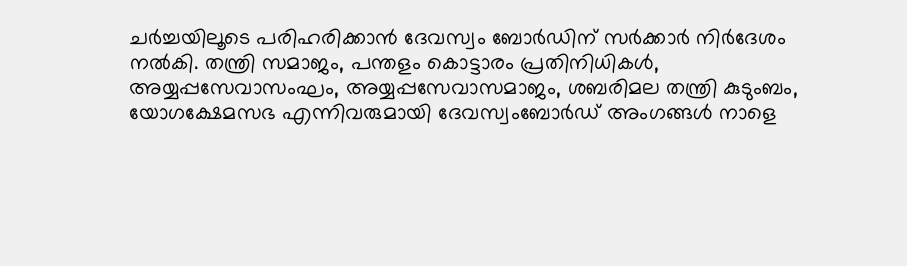ചര്‍ച്ചയിലൂടെ പരിഹരിക്കാന്‍ ദേവസ്വം ബോര്‍ഡിന് സര്‍ക്കാര്‍ നിര്‍ദേശം നല്‍കി. തന്ത്രി സമാജം, പന്തളം കൊട്ടാരം പ്രതിനിധികള്‍, അയ്യപ്പസേവാസംഘം, അയ്യപ്പസേവാസമാജം, ശബരിമല തന്ത്രി കുടുംബം, യോഗക്ഷേമസഭ എന്നിവരുമായി ദേവസ്വംബോര്‍ഡ് അംഗങ്ങള്‍ നാളെ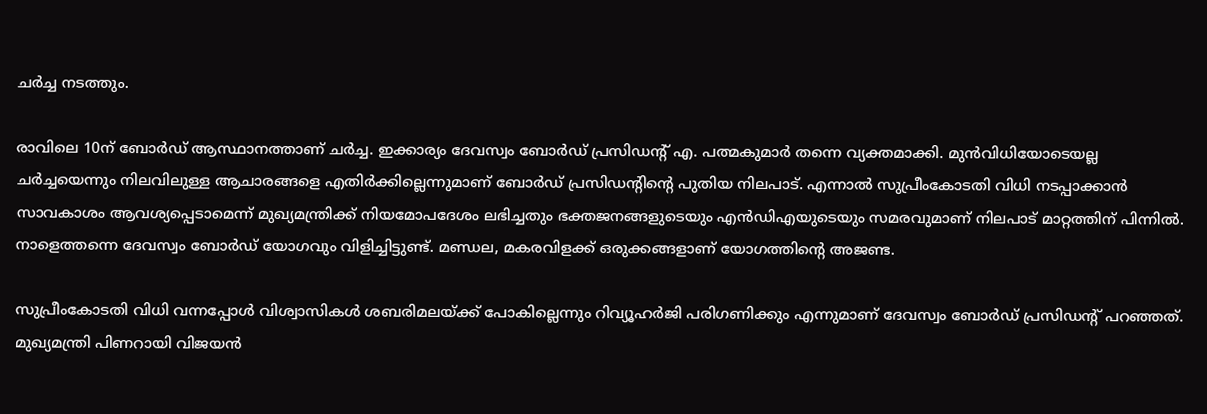ചര്‍ച്ച നടത്തും.

രാവിലെ 10ന് ബോര്‍ഡ് ആസ്ഥാനത്താണ് ചര്‍ച്ച. ഇക്കാര്യം ദേവസ്വം ബോര്‍ഡ് പ്രസിഡന്റ് എ. പത്മകുമാര്‍ തന്നെ വ്യക്തമാക്കി. മുന്‍വിധിയോടെയല്ല ചര്‍ച്ചയെന്നും നിലവിലുള്ള ആചാരങ്ങളെ എതിര്‍ക്കില്ലെന്നുമാണ് ബോര്‍ഡ് പ്രസിഡന്റിന്റെ പുതിയ നിലപാട്. എന്നാല്‍ സുപ്രീംകോടതി വിധി നടപ്പാക്കാന്‍ സാവകാശം ആവശ്യപ്പെടാമെന്ന് മുഖ്യമന്ത്രിക്ക് നിയമോപദേശം ലഭിച്ചതും ഭക്തജനങ്ങളുടെയും എന്‍ഡിഎയുടെയും സമരവുമാണ് നിലപാട് മാറ്റത്തിന് പിന്നില്‍. നാളെത്തന്നെ ദേവസ്വം ബോര്‍ഡ് യോഗവും വിളിച്ചിട്ടുണ്ട്. മണ്ഡല, മകരവിളക്ക് ഒരുക്കങ്ങളാണ് യോഗത്തിന്റെ അജണ്ട.

സുപ്രീംകോടതി വിധി വന്നപ്പോള്‍ വിശ്വാസികള്‍ ശബരിമലയ്‌ക്ക് പോകില്ലെന്നും റിവ്യൂഹര്‍ജി പരിഗണിക്കും എന്നുമാണ് ദേവസ്വം ബോര്‍ഡ് പ്രസിഡന്റ് പറഞ്ഞത്. മുഖ്യമന്ത്രി പിണറായി വിജയന്‍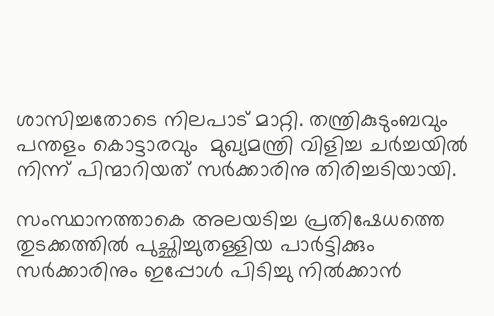ശാസിച്ചതോടെ നിലപാട് മാറ്റി. തന്ത്രികുടുംബവും പന്തളം കൊട്ടാരവും  മുഖ്യമന്ത്രി വിളിച്ച ചര്‍ച്ചയില്‍ നിന്ന് പിന്മാറിയത് സര്‍ക്കാരിനു തിരിച്ചടിയായി.

സംസ്ഥാനത്താകെ അലയടിച്ച പ്രതിഷേധത്തെ തുടക്കത്തില്‍ പുച്ഛിച്ചുതള്ളിയ പാര്‍ട്ടിക്കും സര്‍ക്കാരിനും ഇപ്പോള്‍ പിടിച്ചു നില്‍ക്കാന്‍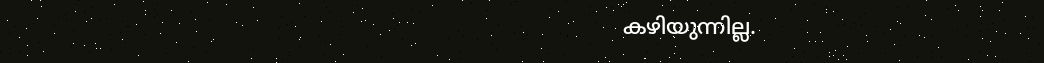കഴിയുന്നില്ല.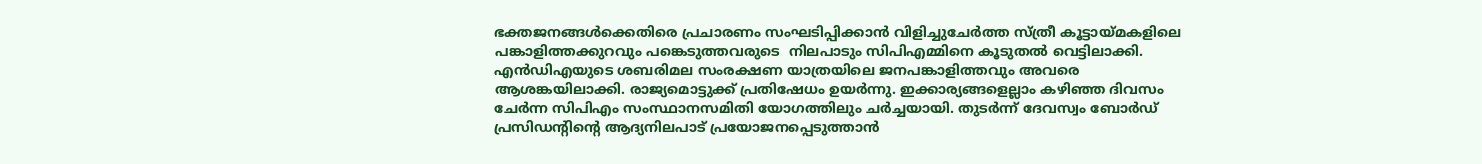ഭക്തജനങ്ങള്‍ക്കെതിരെ പ്രചാരണം സംഘടിപ്പിക്കാന്‍ വിളിച്ചുചേര്‍ത്ത സ്ത്രീ കൂട്ടായ്‌മകളിലെ പങ്കാളിത്തക്കുറവും പങ്കെടുത്തവരുടെ  നിലപാടും സിപിഎമ്മിനെ കൂടുതല്‍ വെട്ടിലാക്കി. എന്‍ഡിഎയുടെ ശബരിമല സംരക്ഷണ യാത്രയിലെ ജനപങ്കാളിത്തവും അവരെ ആശങ്കയിലാക്കി. രാജ്യമൊട്ടുക്ക് പ്രതിഷേധം ഉയര്‍ന്നു. ഇക്കാര്യങ്ങളെല്ലാം കഴിഞ്ഞ ദിവസം ചേര്‍ന്ന സിപിഎം സംസ്ഥാനസമിതി യോഗത്തിലും ചര്‍ച്ചയായി. തുടര്‍ന്ന് ദേവസ്വം ബോര്‍ഡ് പ്രസിഡന്റിന്റെ ആദ്യനിലപാട് പ്രയോജനപ്പെടുത്താന്‍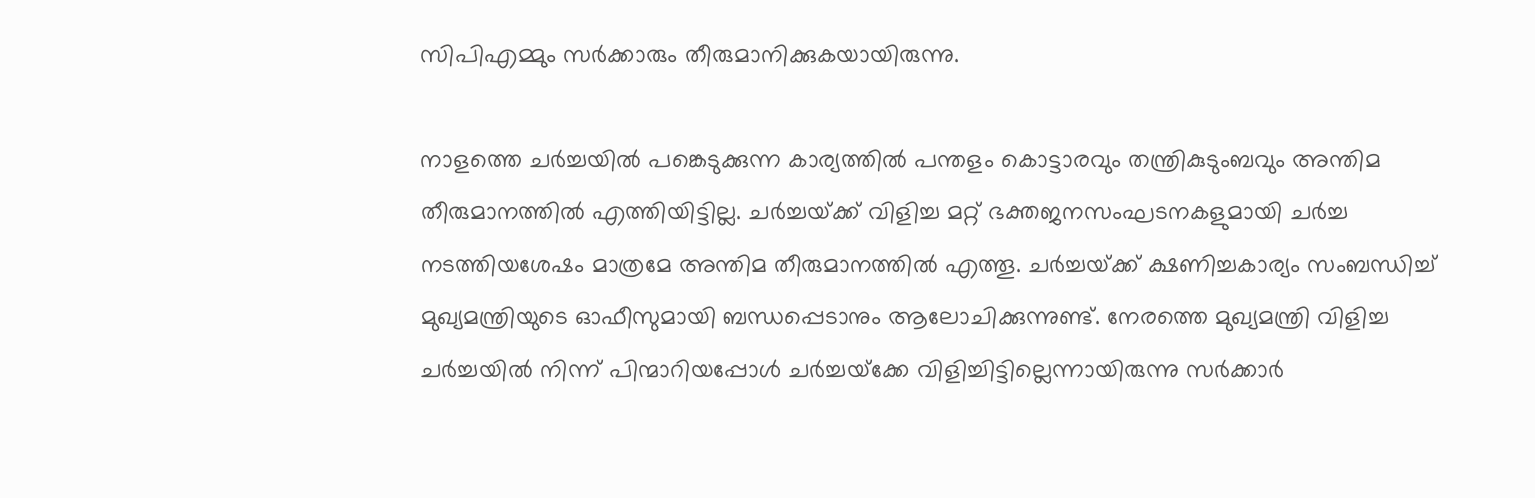സിപിഎമ്മും സര്‍ക്കാരും തീരുമാനിക്കുകയായിരുന്നു.

നാളത്തെ ചര്‍ച്ചയില്‍ പങ്കെടുക്കുന്ന കാര്യത്തില്‍ പന്തളം കൊട്ടാരവും തന്ത്രികുടുംബവും അന്തിമ തീരുമാനത്തില്‍ എത്തിയിട്ടില്ല. ചര്‍ച്ചയ്‌ക്ക് വിളിച്ച മറ്റ് ഭക്തജനസംഘടനകളുമായി ചര്‍ച്ച നടത്തിയശേഷം മാത്രമേ അന്തിമ തീരുമാനത്തില്‍ എത്തൂ. ചര്‍ച്ചയ്‌ക്ക് ക്ഷണിച്ചകാര്യം സംബന്ധിച്ച് മുഖ്യമന്ത്രിയുടെ ഓഫീസുമായി ബന്ധപ്പെടാനും ആലോചിക്കുന്നുണ്ട്. നേരത്തെ മുഖ്യമന്ത്രി വിളിച്ച ചര്‍ച്ചയില്‍ നിന്ന് പിന്മാറിയപ്പോള്‍ ചര്‍ച്ചയ്‌ക്കേ വിളിച്ചിട്ടില്ലെന്നായിരുന്നു സര്‍ക്കാര്‍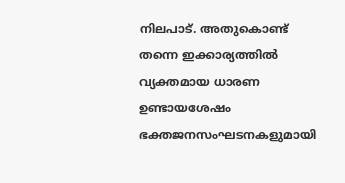നിലപാട്. അതുകൊണ്ട് തന്നെ ഇക്കാര്യത്തില്‍ വ്യക്തമായ ധാരണ ഉണ്ടായശേഷം ഭക്തജനസംഘടനകളുമായി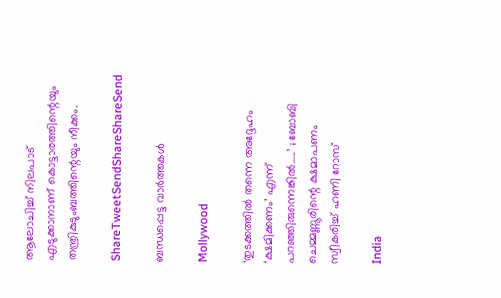ആലോചിച്ച് നിലപാട് എടുക്കാനാണ് കൊട്ടാരത്തിന്റെയും തന്ത്രികുടുംബത്തിന്റെയും നീക്കം.

ShareTweetSendShareShareSend

ബന്ധപ്പെട്ട വാര്‍ത്തകള്‍

Mollywood

‘തുടക്കത്തിൽ തന്നെ അദ്ദേഹം ‘ക്ഷമിക്കണം’ എന്ന് പറഞ്ഞിരുന്നെങ്കിൽ…..’ ; ബോബി ചെമ്മണ്ണൂരിന്റെ ക്ഷമാപണം സ്വീകരിച്ച് ഹണി റോസ്

India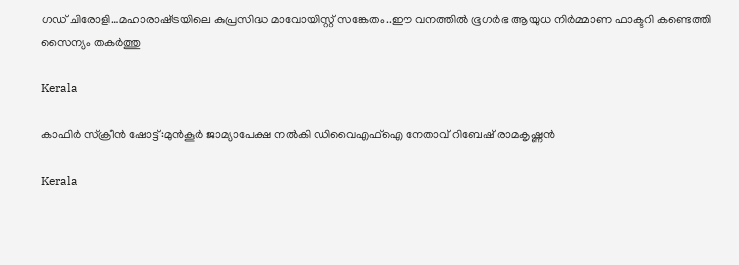ഗഡ് ചിരോളി…മഹാരാഷ്‌ട്രയിലെ കുപ്രസിദ്ധ മാവോയിസ്റ്റ് സങ്കേതം..ഈ വനത്തില്‍ ഭൂഗര്‍ഭ ആയുധ നിര്‍മ്മാണ ഫാക്ടറി കണ്ടെത്തി സൈന്യം തകര്‍ത്തു

Kerala

കാഫിര്‍ സ്‌ക്രീന്‍ ഷോട്ട്:മുന്‍കൂര്‍ ജാമ്യാപേക്ഷ നല്‍കി ഡിവൈഎഫ്‌ഐ നേതാവ് റിബേഷ് രാമകൃഷ്ണന്‍

Kerala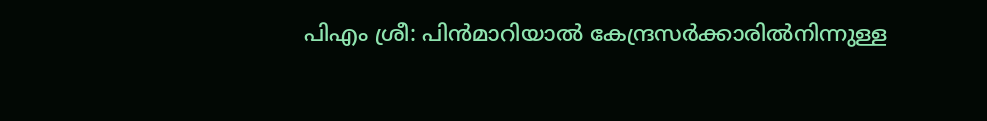പിഎം ശ്രീ: പിന്‍മാറിയാല്‍ കേന്ദ്രസര്‍ക്കാരില്‍നിന്നുള്ള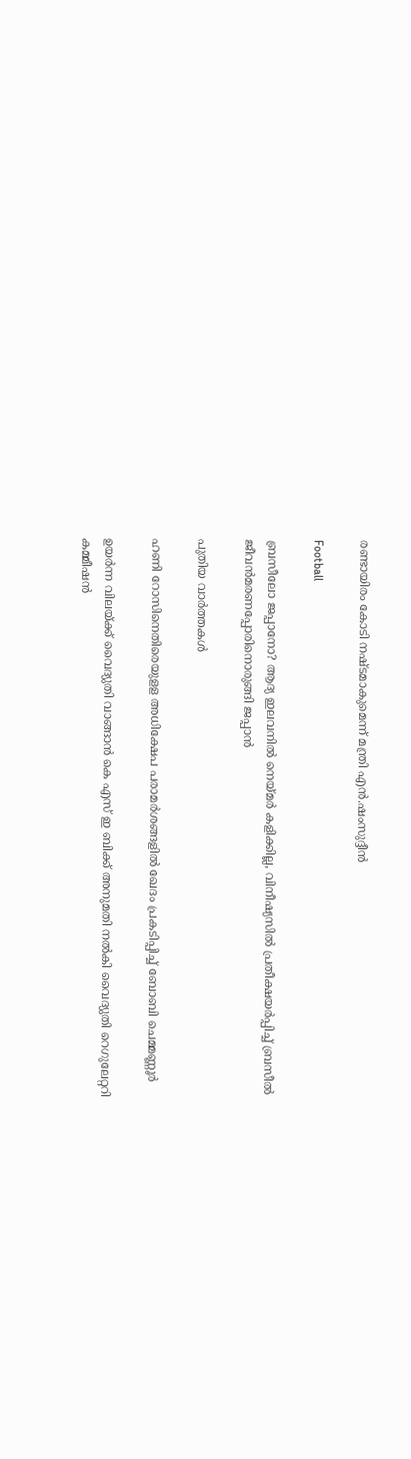രണ്ടായിരം കോടി നഷ്ടമാകുമെന്ന് മന്ത്രി എന്‍.ഷംസുദ്ദീന്‍

Football

ബ്രസീലോ ജപ്പാനോ? ആദ്യ ഇലവനില്‍ നെയ്‌മര്‍ കളിക്കില്ല, വിനീഷ്യസില്‍ പ്രതീക്ഷയര്‍പ്പിച്ച് ബ്രസീല്‍ ജീവന്‍മരണപ്പോരിനൊരുങ്ങി ജപ്പാന്‍

പുതിയ വാര്‍ത്തകള്‍

ഹണി റോസിനെതിരെയുളള അധിക്ഷേപ പരാമര്‍ശങ്ങളില്‍ ഖേദം പ്രകടിപ്പിച്ച് ബോബി ചെമ്മണ്ണൂര്‍

ഉയര്‍ന്ന വിലയ്‌ക്ക് വൈദ്യുതി വാങ്ങാന്‍ കെ എസ് ഇ ബിക്ക് അനുമതി നല്‍കി വൈദ്യുതി റെഗുലേറ്ററി കമ്മീഷന്‍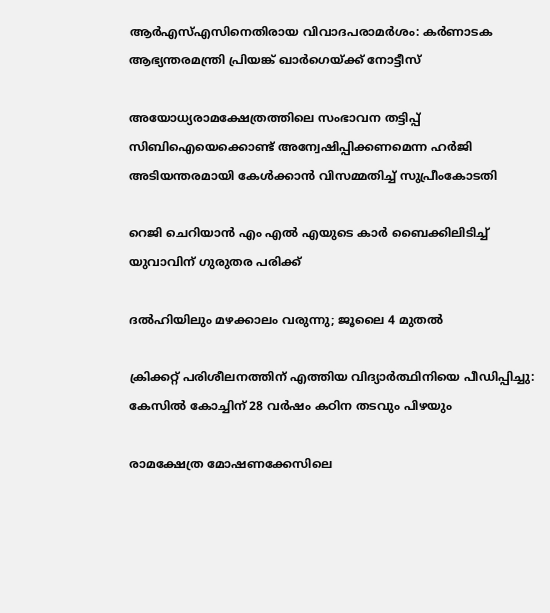ആര്‍എസ്എസിനെതിരായ വിവാദപരാമര്‍ശം: കര്‍ണാടക ആഭ്യന്തരമന്ത്രി പ്രിയങ്ക് ഖാര്‍ഗെയ്‌ക്ക് നോട്ടീസ്

അയോധ്യരാമക്ഷേത്രത്തിലെ സംഭാവന തട്ടിപ്പ് സിബിഐയെക്കൊണ്ട് അന്വേഷിപ്പിക്കണമെന്ന ഹര്‍ജി അടിയന്തരമായി കേള്‍ക്കാന്‍ വിസമ്മതിച്ച് സുപ്രീംകോടതി

റെജി ചെറിയാന്‍ എം എല്‍ എയുടെ കാര്‍ ബൈക്കിലിടിച്ച് യുവാവിന് ഗുരുതര പരിക്ക്

ദൽഹിയിലും മഴക്കാലം വരുന്നു; ജൂലൈ 4 മുതൽ

ക്രിക്കറ്റ് പരിശീലനത്തിന് എത്തിയ വിദ്യാര്‍ത്ഥിനിയെ പീഡിപ്പിച്ചു: കേസില്‍ കോച്ചിന് 28 വര്‍ഷം കഠിന തടവും പിഴയും

രാമക്ഷേത്ര മോഷണക്കേസിലെ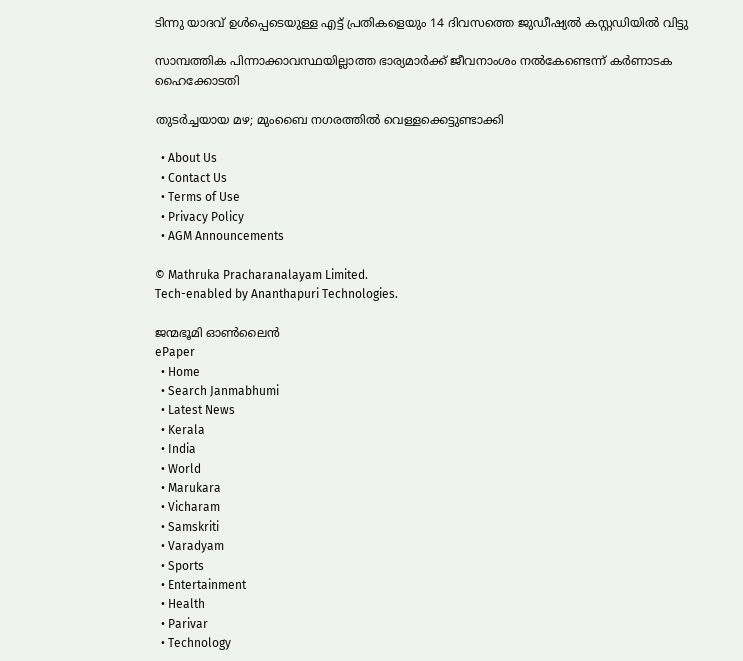ടിന്നു യാദവ് ഉൾപ്പെടെയുള്ള എട്ട് പ്രതികളെയും 14 ദിവസത്തെ ജുഡീഷ്യൽ കസ്റ്റഡിയിൽ വിട്ടു

സാമ്പത്തിക പിന്നാക്കാവസ്ഥയില്ലാത്ത ഭാര്യമാര്‍ക്ക് ജീവനാംശം നല്‍കേണ്ടെന്ന് കര്‍ണാടക ഹൈക്കോടതി

തുടർച്ചയായ മഴ; മുംബൈ നഗരത്തിൽ വെള്ളക്കെട്ടുണ്ടാക്കി

  • About Us
  • Contact Us
  • Terms of Use
  • Privacy Policy
  • AGM Announcements

© Mathruka Pracharanalayam Limited.
Tech-enabled by Ananthapuri Technologies.

ജന്മഭൂമി ഓണ്‍ലൈന്‍
ePaper
  • Home
  • Search Janmabhumi
  • Latest News
  • Kerala
  • India
  • World
  • Marukara
  • Vicharam
  • Samskriti
  • Varadyam
  • Sports
  • Entertainment
  • Health
  • Parivar
  • Technology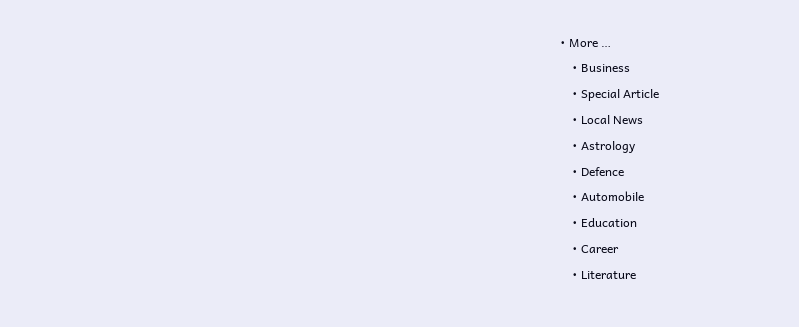• More …
    • Business
    • Special Article
    • Local News
    • Astrology
    • Defence
    • Automobile
    • Education
    • Career
    • Literature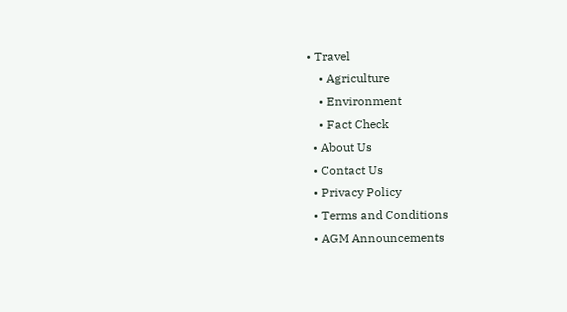• Travel
    • Agriculture
    • Environment
    • Fact Check
  • About Us
  • Contact Us
  • Privacy Policy
  • Terms and Conditions
  • AGM Announcements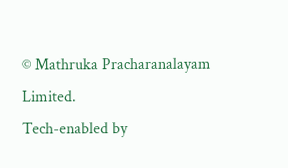© Mathruka Pracharanalayam Limited.
Tech-enabled by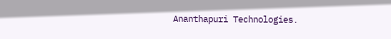Ananthapuri Technologies.